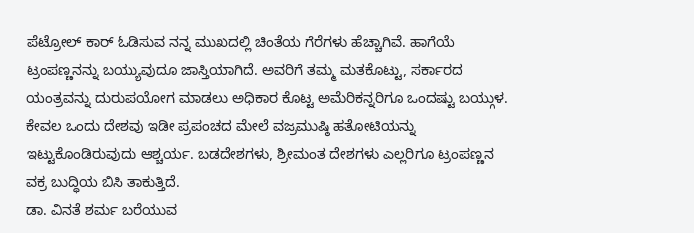ಪೆಟ್ರೋಲ್ ಕಾರ್ ಓಡಿಸುವ ನನ್ನ ಮುಖದಲ್ಲಿ ಚಿಂತೆಯ ಗೆರೆಗಳು ಹೆಚ್ಚಾಗಿವೆ. ಹಾಗೆಯೆ ಟ್ರಂಪಣ್ಣನನ್ನು ಬಯ್ಯುವುದೂ ಜಾಸ್ತಿಯಾಗಿದೆ. ಅವರಿಗೆ ತಮ್ಮ ಮತಕೊಟ್ಟು, ಸರ್ಕಾರದ ಯಂತ್ರವನ್ನು ದುರುಪಯೋಗ ಮಾಡಲು ಅಧಿಕಾರ ಕೊಟ್ಟ ಅಮೆರಿಕನ್ನರಿಗೂ ಒಂದಷ್ಟು ಬಯ್ಗುಳ. ಕೇವಲ ಒಂದು ದೇಶವು ಇಡೀ ಪ್ರಪಂಚದ ಮೇಲೆ ವಜ್ರಮುಷ್ಠಿ ಹತೋಟಿಯನ್ನು ಇಟ್ಟುಕೊಂಡಿರುವುದು ಆಶ್ಚರ್ಯ. ಬಡದೇಶಗಳು, ಶ್ರೀಮಂತ ದೇಶಗಳು ಎಲ್ಲರಿಗೂ ಟ್ರಂಪಣ್ಣನ ವಕ್ರ ಬುದ್ಧಿಯ ಬಿಸಿ ತಾಕುತ್ತಿದೆ.
ಡಾ. ವಿನತೆ ಶರ್ಮ ಬರೆಯುವ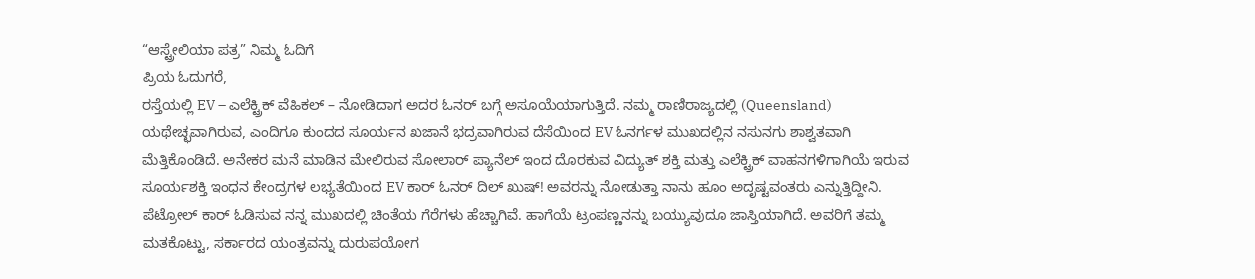“ಆಸ್ಟ್ರೇಲಿಯಾ ಪತ್ರ” ನಿಮ್ಮ ಓದಿಗೆ
ಪ್ರಿಯ ಓದುಗರೆ,
ರಸ್ತೆಯಲ್ಲಿ EV – ಎಲೆಕ್ಟ್ರಿಕ್ ವೆಹಿಕಲ್ – ನೋಡಿದಾಗ ಅದರ ಓನರ್ ಬಗ್ಗೆ ಅಸೂಯೆಯಾಗುತ್ತಿದೆ. ನಮ್ಮ ರಾಣಿರಾಜ್ಯದಲ್ಲಿ (Queensland) ಯಥೇಚ್ಛವಾಗಿರುವ, ಎಂದಿಗೂ ಕುಂದದ ಸೂರ್ಯನ ಖಜಾನೆ ಭದ್ರವಾಗಿರುವ ದೆಸೆಯಿಂದ EV ಓನರ್ಗಳ ಮುಖದಲ್ಲಿನ ನಸುನಗು ಶಾಶ್ವತವಾಗಿ ಮೆತ್ತಿಕೊಂಡಿದೆ. ಅನೇಕರ ಮನೆ ಮಾಡಿನ ಮೇಲಿರುವ ಸೋಲಾರ್ ಪ್ಯಾನೆಲ್ ಇಂದ ದೊರಕುವ ವಿದ್ಯುತ್ ಶಕ್ತಿ ಮತ್ತು ಎಲೆಕ್ಟ್ರಿಕ್ ವಾಹನಗಳಿಗಾಗಿಯೆ ಇರುವ ಸೂರ್ಯಶಕ್ತಿ ಇಂಧನ ಕೇಂದ್ರಗಳ ಲಭ್ಯತೆಯಿಂದ EV ಕಾರ್ ಓನರ್ ದಿಲ್ ಖುಷ್! ಅವರನ್ನು ನೋಡುತ್ತಾ ನಾನು ಹೂಂ ಅದೃಷ್ಟವಂತರು ಎನ್ನುತ್ತಿದ್ದೀನಿ.
ಪೆಟ್ರೋಲ್ ಕಾರ್ ಓಡಿಸುವ ನನ್ನ ಮುಖದಲ್ಲಿ ಚಿಂತೆಯ ಗೆರೆಗಳು ಹೆಚ್ಚಾಗಿವೆ. ಹಾಗೆಯೆ ಟ್ರಂಪಣ್ಣನನ್ನು ಬಯ್ಯುವುದೂ ಜಾಸ್ತಿಯಾಗಿದೆ. ಅವರಿಗೆ ತಮ್ಮ ಮತಕೊಟ್ಟು, ಸರ್ಕಾರದ ಯಂತ್ರವನ್ನು ದುರುಪಯೋಗ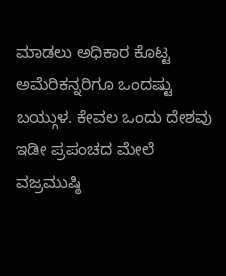ಮಾಡಲು ಅಧಿಕಾರ ಕೊಟ್ಟ ಅಮೆರಿಕನ್ನರಿಗೂ ಒಂದಷ್ಟು ಬಯ್ಗುಳ. ಕೇವಲ ಒಂದು ದೇಶವು ಇಡೀ ಪ್ರಪಂಚದ ಮೇಲೆ ವಜ್ರಮುಷ್ಠಿ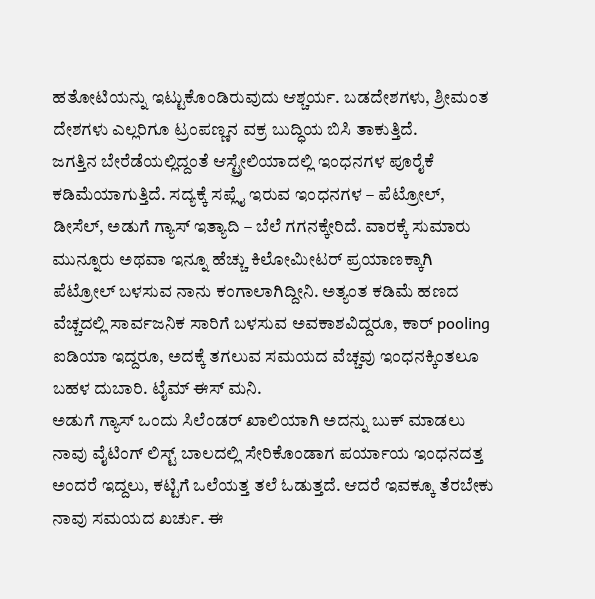ಹತೋಟಿಯನ್ನು ಇಟ್ಟುಕೊಂಡಿರುವುದು ಆಶ್ಚರ್ಯ. ಬಡದೇಶಗಳು, ಶ್ರೀಮಂತ ದೇಶಗಳು ಎಲ್ಲರಿಗೂ ಟ್ರಂಪಣ್ಣನ ವಕ್ರ ಬುದ್ಧಿಯ ಬಿಸಿ ತಾಕುತ್ತಿದೆ.
ಜಗತ್ತಿನ ಬೇರೆಡೆಯಲ್ಲಿದ್ದಂತೆ ಆಸ್ಟ್ರೇಲಿಯಾದಲ್ಲಿ ಇಂಧನಗಳ ಪೂರೈಕೆ ಕಡಿಮೆಯಾಗುತ್ತಿದೆ. ಸದ್ಯಕ್ಕೆ ಸಪ್ಲೈ ಇರುವ ಇಂಧನಗಳ – ಪೆಟ್ರೋಲ್, ಡೀಸೆಲ್, ಅಡುಗೆ ಗ್ಯಾಸ್ ಇತ್ಯಾದಿ – ಬೆಲೆ ಗಗನಕ್ಕೇರಿದೆ. ವಾರಕ್ಕೆ ಸುಮಾರು ಮುನ್ನೂರು ಅಥವಾ ಇನ್ನೂ ಹೆಚ್ಚು ಕಿಲೋಮೀಟರ್ ಪ್ರಯಾಣಕ್ಕಾಗಿ ಪೆಟ್ರೋಲ್ ಬಳಸುವ ನಾನು ಕಂಗಾಲಾಗಿದ್ದೀನಿ. ಅತ್ಯಂತ ಕಡಿಮೆ ಹಣದ ವೆಚ್ಚದಲ್ಲಿ ಸಾರ್ವಜನಿಕ ಸಾರಿಗೆ ಬಳಸುವ ಅವಕಾಶವಿದ್ದರೂ, ಕಾರ್ pooling ಐಡಿಯಾ ಇದ್ದರೂ, ಅದಕ್ಕೆ ತಗಲುವ ಸಮಯದ ವೆಚ್ಚವು ಇಂಧನಕ್ಕಿಂತಲೂ ಬಹಳ ದುಬಾರಿ. ಟೈಮ್ ಈಸ್ ಮನಿ.
ಅಡುಗೆ ಗ್ಯಾಸ್ ಒಂದು ಸಿಲೆಂಡರ್ ಖಾಲಿಯಾಗಿ ಅದನ್ನು ಬುಕ್ ಮಾಡಲು ನಾವು ವೈಟಿಂಗ್ ಲಿಸ್ಟ್ ಬಾಲದಲ್ಲಿ ಸೇರಿಕೊಂಡಾಗ ಪರ್ಯಾಯ ಇಂಧನದತ್ತ ಅಂದರೆ ಇದ್ದಲು, ಕಟ್ಟಿಗೆ ಒಲೆಯತ್ತ ತಲೆ ಓಡುತ್ತದೆ. ಆದರೆ ಇವಕ್ಕೂ ತೆರಬೇಕು ನಾವು ಸಮಯದ ಖರ್ಚು. ಈ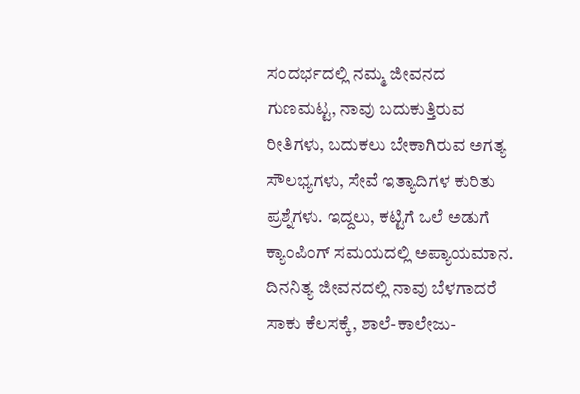ಸಂದರ್ಭದಲ್ಲಿ ನಮ್ಮ ಜೀವನದ ಗುಣಮಟ್ಟ, ನಾವು ಬದುಕುತ್ತಿರುವ ರೀತಿಗಳು, ಬದುಕಲು ಬೇಕಾಗಿರುವ ಅಗತ್ಯ ಸೌಲಭ್ಯಗಳು, ಸೇವೆ ಇತ್ಯಾದಿಗಳ ಕುರಿತು ಪ್ರಶ್ನೆಗಳು. ಇದ್ದಲು, ಕಟ್ಟಿಗೆ ಒಲೆ ಅಡುಗೆ ಕ್ಯಾಂಪಿಂಗ್ ಸಮಯದಲ್ಲಿ ಅಪ್ಯಾಯಮಾನ. ದಿನನಿತ್ಯ ಜೀವನದಲ್ಲಿ ನಾವು ಬೆಳಗಾದರೆ ಸಾಕು ಕೆಲಸಕ್ಕೆ, ಶಾಲೆ-ಕಾಲೇಜು-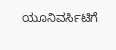ಯೂನಿವರ್ಸಿಟಿಗೆ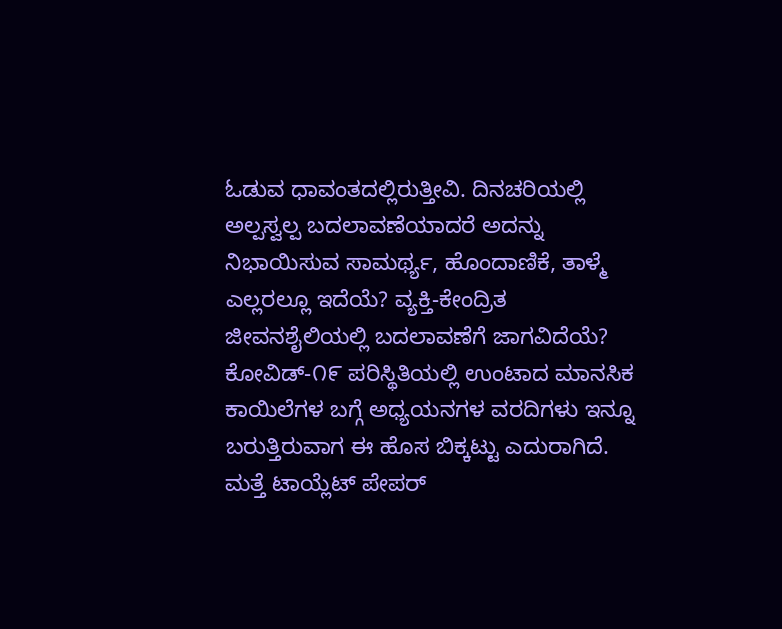ಓಡುವ ಧಾವಂತದಲ್ಲಿರುತ್ತೀವಿ. ದಿನಚರಿಯಲ್ಲಿ ಅಲ್ಪಸ್ವಲ್ಪ ಬದಲಾವಣೆಯಾದರೆ ಅದನ್ನು ನಿಭಾಯಿಸುವ ಸಾಮರ್ಥ್ಯ, ಹೊಂದಾಣಿಕೆ, ತಾಳ್ಮೆ ಎಲ್ಲರಲ್ಲೂ ಇದೆಯೆ? ವ್ಯಕ್ತಿ-ಕೇಂದ್ರಿತ ಜೀವನಶೈಲಿಯಲ್ಲಿ ಬದಲಾವಣೆಗೆ ಜಾಗವಿದೆಯೆ? ಕೋವಿಡ್-೧೯ ಪರಿಸ್ಥಿತಿಯಲ್ಲಿ ಉಂಟಾದ ಮಾನಸಿಕ ಕಾಯಿಲೆಗಳ ಬಗ್ಗೆ ಅಧ್ಯಯನಗಳ ವರದಿಗಳು ಇನ್ನೂ ಬರುತ್ತಿರುವಾಗ ಈ ಹೊಸ ಬಿಕ್ಕಟ್ಟು ಎದುರಾಗಿದೆ. ಮತ್ತೆ ಟಾಯ್ಲೆಟ್ ಪೇಪರ್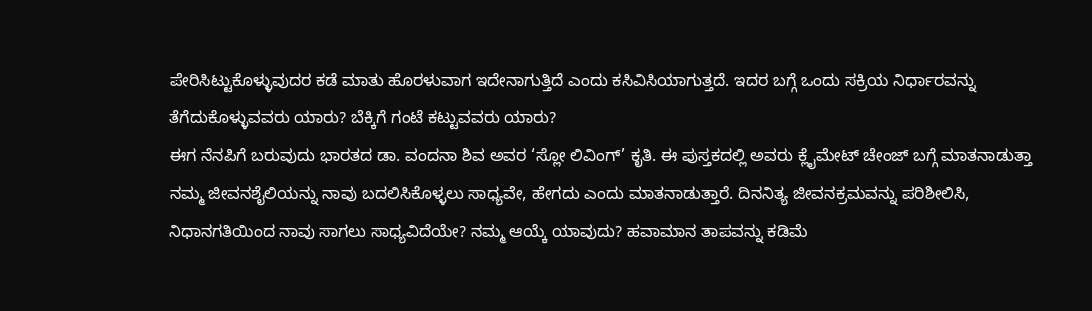ಪೇರಿಸಿಟ್ಟುಕೊಳ್ಳುವುದರ ಕಡೆ ಮಾತು ಹೊರಳುವಾಗ ಇದೇನಾಗುತ್ತಿದೆ ಎಂದು ಕಸಿವಿಸಿಯಾಗುತ್ತದೆ. ಇದರ ಬಗ್ಗೆ ಒಂದು ಸಕ್ರಿಯ ನಿರ್ಧಾರವನ್ನು ತೆಗೆದುಕೊಳ್ಳುವವರು ಯಾರು? ಬೆಕ್ಕಿಗೆ ಗಂಟೆ ಕಟ್ಟುವವರು ಯಾರು?
ಈಗ ನೆನಪಿಗೆ ಬರುವುದು ಭಾರತದ ಡಾ. ವಂದನಾ ಶಿವ ಅವರ ‘ಸ್ಲೋ ಲಿವಿಂಗ್’ ಕೃತಿ. ಈ ಪುಸ್ತಕದಲ್ಲಿ ಅವರು ಕ್ಲೈಮೇಟ್ ಚೇಂಜ್ ಬಗ್ಗೆ ಮಾತನಾಡುತ್ತಾ ನಮ್ಮ ಜೀವನಶೈಲಿಯನ್ನು ನಾವು ಬದಲಿಸಿಕೊಳ್ಳಲು ಸಾಧ್ಯವೇ, ಹೇಗದು ಎಂದು ಮಾತನಾಡುತ್ತಾರೆ. ದಿನನಿತ್ಯ ಜೀವನಕ್ರಮವನ್ನು ಪರಿಶೀಲಿಸಿ, ನಿಧಾನಗತಿಯಿಂದ ನಾವು ಸಾಗಲು ಸಾಧ್ಯವಿದೆಯೇ? ನಮ್ಮ ಆಯ್ಕೆ ಯಾವುದು? ಹವಾಮಾನ ತಾಪವನ್ನು ಕಡಿಮೆ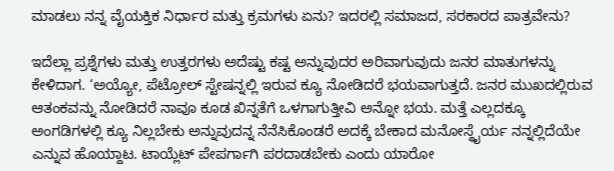ಮಾಡಲು ನನ್ನ ವೈಯಕ್ತಿಕ ನಿರ್ಧಾರ ಮತ್ತು ಕ್ರಮಗಳು ಏನು? ಇದರಲ್ಲಿ ಸಮಾಜದ, ಸರಕಾರದ ಪಾತ್ರವೇನು?

ಇದೆಲ್ಲಾ ಪ್ರಶ್ನೆಗಳು ಮತ್ತು ಉತ್ತರಗಳು ಅದೆಷ್ಟು ಕಷ್ಟ ಅನ್ನುವುದರ ಅರಿವಾಗುವುದು ಜನರ ಮಾತುಗಳನ್ನು ಕೇಳಿದಾಗ. ‘ಅಯ್ಯೋ, ಪೆಟ್ರೋಲ್ ಸ್ಟೇಷನ್ನಲ್ಲಿ ಇರುವ ಕ್ಯೂ ನೋಡಿದರೆ ಭಯವಾಗುತ್ತದೆ. ಜನರ ಮುಖದಲ್ಲಿರುವ ಆತಂಕವನ್ನು ನೋಡಿದರೆ ನಾವೂ ಕೂಡ ಖಿನ್ನತೆಗೆ ಒಳಗಾಗುತ್ತೀವಿ ಅನ್ನೋ ಭಯ. ಮತ್ತೆ ಎಲ್ಲದಕ್ಕೂ ಅಂಗಡಿಗಳಲ್ಲಿ ಕ್ಯೂ ನಿಲ್ಲಬೇಕು ಅನ್ನುವುದನ್ನ ನೆನೆಸಿಕೊಂಡರೆ ಅದಕ್ಕೆ ಬೇಕಾದ ಮನೋಸ್ಥೈರ್ಯ ನನ್ನಲ್ಲಿದೆಯೇ ಎನ್ನುವ ಹೊಯ್ದಾಟ. ಟಾಯ್ಲೆಟ್ ಪೇಪರ್ಗಾಗಿ ಪರದಾಡಬೇಕು ಎಂದು ಯಾರೋ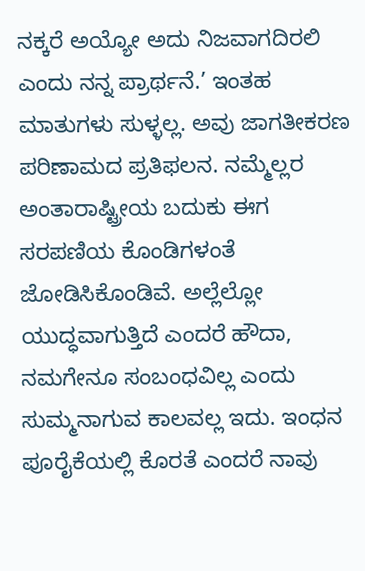ನಕ್ಕರೆ ಅಯ್ಯೋ ಅದು ನಿಜವಾಗದಿರಲಿ ಎಂದು ನನ್ನ ಪ್ರಾರ್ಥನೆ.’ ಇಂತಹ ಮಾತುಗಳು ಸುಳ್ಳಲ್ಲ. ಅವು ಜಾಗತೀಕರಣ ಪರಿಣಾಮದ ಪ್ರತಿಫಲನ. ನಮ್ಮೆಲ್ಲರ ಅಂತಾರಾಷ್ಟ್ರೀಯ ಬದುಕು ಈಗ ಸರಪಣಿಯ ಕೊಂಡಿಗಳಂತೆ ಜೋಡಿಸಿಕೊಂಡಿವೆ. ಅಲ್ಲೆಲ್ಲೋ ಯುದ್ಧವಾಗುತ್ತಿದೆ ಎಂದರೆ ಹೌದಾ, ನಮಗೇನೂ ಸಂಬಂಧವಿಲ್ಲ ಎಂದು ಸುಮ್ಮನಾಗುವ ಕಾಲವಲ್ಲ ಇದು. ಇಂಧನ ಪೂರೈಕೆಯಲ್ಲಿ ಕೊರತೆ ಎಂದರೆ ನಾವು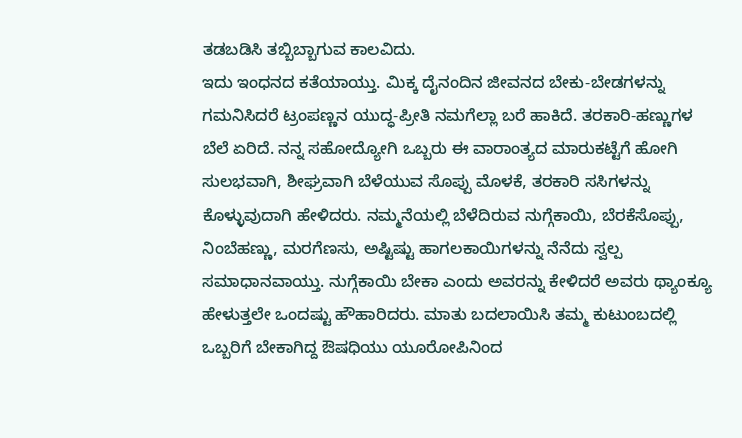ತಡಬಡಿಸಿ ತಬ್ಬಿಬ್ಬಾಗುವ ಕಾಲವಿದು.
ಇದು ಇಂಧನದ ಕತೆಯಾಯ್ತು. ಮಿಕ್ಕ ದೈನಂದಿನ ಜೀವನದ ಬೇಕು-ಬೇಡಗಳನ್ನು ಗಮನಿಸಿದರೆ ಟ್ರಂಪಣ್ಣನ ಯುದ್ಧ-ಪ್ರೀತಿ ನಮಗೆಲ್ಲಾ ಬರೆ ಹಾಕಿದೆ. ತರಕಾರಿ-ಹಣ್ಣುಗಳ ಬೆಲೆ ಏರಿದೆ. ನನ್ನ ಸಹೋದ್ಯೋಗಿ ಒಬ್ಬರು ಈ ವಾರಾಂತ್ಯದ ಮಾರುಕಟ್ಟೆಗೆ ಹೋಗಿ ಸುಲಭವಾಗಿ, ಶೀಘ್ರವಾಗಿ ಬೆಳೆಯುವ ಸೊಪ್ಪು ಮೊಳಕೆ, ತರಕಾರಿ ಸಸಿಗಳನ್ನು ಕೊಳ್ಳುವುದಾಗಿ ಹೇಳಿದರು. ನಮ್ಮನೆಯಲ್ಲಿ ಬೆಳೆದಿರುವ ನುಗ್ಗೆಕಾಯಿ, ಬೆರಕೆಸೊಪ್ಪು, ನಿಂಬೆಹಣ್ಣು, ಮರಗೆಣಸು, ಅಷ್ಟಿಷ್ಟು ಹಾಗಲಕಾಯಿಗಳನ್ನು ನೆನೆದು ಸ್ವಲ್ಪ ಸಮಾಧಾನವಾಯ್ತು. ನುಗ್ಗೆಕಾಯಿ ಬೇಕಾ ಎಂದು ಅವರನ್ನು ಕೇಳಿದರೆ ಅವರು ಥ್ಯಾಂಕ್ಯೂ ಹೇಳುತ್ತಲೇ ಒಂದಷ್ಟು ಹೌಹಾರಿದರು. ಮಾತು ಬದಲಾಯಿಸಿ ತಮ್ಮ ಕುಟುಂಬದಲ್ಲಿ ಒಬ್ಬರಿಗೆ ಬೇಕಾಗಿದ್ದ ಔಷಧಿಯು ಯೂರೋಪಿನಿಂದ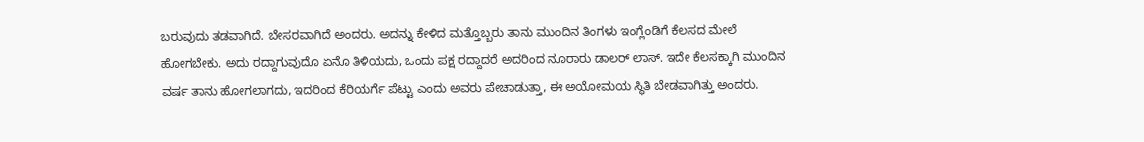ಬರುವುದು ತಡವಾಗಿದೆ. ಬೇಸರವಾಗಿದೆ ಅಂದರು. ಅದನ್ನು ಕೇಳಿದ ಮತ್ತೊಬ್ಬರು ತಾನು ಮುಂದಿನ ತಿಂಗಳು ಇಂಗ್ಲೆಂಡಿಗೆ ಕೆಲಸದ ಮೇಲೆ ಹೋಗಬೇಕು. ಅದು ರದ್ದಾಗುವುದೊ ಏನೊ ತಿಳಿಯದು, ಒಂದು ಪಕ್ಷ ರದ್ದಾದರೆ ಅದರಿಂದ ನೂರಾರು ಡಾಲರ್ ಲಾಸ್. ಇದೇ ಕೆಲಸಕ್ಕಾಗಿ ಮುಂದಿನ ವರ್ಷ ತಾನು ಹೋಗಲಾಗದು, ಇದರಿಂದ ಕೆರಿಯರ್ಗೆ ಪೆಟ್ಟು ಎಂದು ಅವರು ಪೇಚಾಡುತ್ತಾ, ಈ ಅಯೋಮಯ ಸ್ಥಿತಿ ಬೇಡವಾಗಿತ್ತು ಅಂದರು.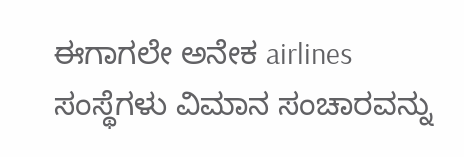ಈಗಾಗಲೇ ಅನೇಕ airlines ಸಂಸ್ಥೆಗಳು ವಿಮಾನ ಸಂಚಾರವನ್ನು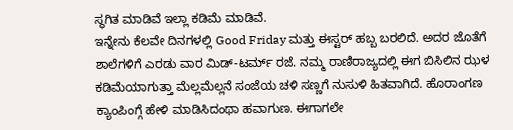ಸ್ಥಗಿತ ಮಾಡಿವೆ ಇಲ್ಲಾ ಕಡಿಮೆ ಮಾಡಿವೆ.
ಇನ್ನೇನು ಕೆಲವೇ ದಿನಗಳಲ್ಲಿ Good Friday ಮತ್ತು ಈಸ್ಟರ್ ಹಬ್ಬ ಬರಲಿದೆ. ಅದರ ಜೊತೆಗೆ ಶಾಲೆಗಳಿಗೆ ಎರಡು ವಾರ ಮಿಡ್-ಟರ್ಮ್ ರಜೆ. ನಮ್ಮ ರಾಣಿರಾಜ್ಯದಲ್ಲಿ ಈಗ ಬಿಸಿಲಿನ ಝಳ ಕಡಿಮೆಯಾಗುತ್ತಾ ಮೆಲ್ಲಮೆಲ್ಲನೆ ಸಂಜೆಯ ಚಳಿ ಸಣ್ಣಗೆ ನುಸುಳಿ ಹಿತವಾಗಿದೆ. ಹೊರಾಂಗಣ ಕ್ಯಾಂಪಿಂಗ್ಗೆ ಹೇಳಿ ಮಾಡಿಸಿದಂಥಾ ಹವಾಗುಣ. ಈಗಾಗಲೇ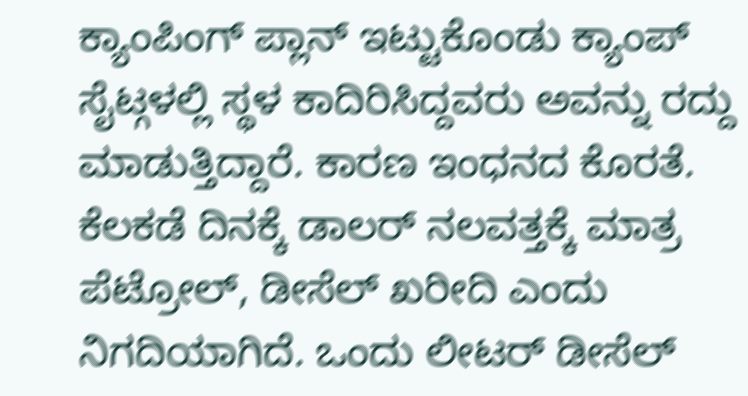ಕ್ಯಾಂಪಿಂಗ್ ಪ್ಲಾನ್ ಇಟ್ಟುಕೊಂಡು ಕ್ಯಾಂಪ್ ಸೈಟ್ಗಳಲ್ಲಿ ಸ್ಥಳ ಕಾದಿರಿಸಿದ್ದವರು ಅವನ್ನು ರದ್ದು ಮಾಡುತ್ತಿದ್ದಾರೆ. ಕಾರಣ ಇಂಧನದ ಕೊರತೆ. ಕೆಲಕಡೆ ದಿನಕ್ಕೆ ಡಾಲರ್ ನಲವತ್ತಕ್ಕೆ ಮಾತ್ರ ಪೆಟ್ರೋಲ್, ಡೀಸೆಲ್ ಖರೀದಿ ಎಂದು ನಿಗದಿಯಾಗಿದೆ. ಒಂದು ಲೀಟರ್ ಡೀಸೆಲ್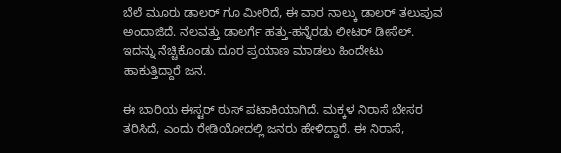ಬೆಲೆ ಮೂರು ಡಾಲರ್ ಗೂ ಮೀರಿದೆ, ಈ ವಾರ ನಾಲ್ಕು ಡಾಲರ್ ತಲುಪುವ ಅಂದಾಜಿದೆ. ನಲವತ್ತು ಡಾಲರ್ಗೆ ಹತ್ತು-ಹನ್ನೆರಡು ಲೀಟರ್ ಡೀಸೆಲ್. ಇದನ್ನು ನೆಚ್ಚಿಕೊಂಡು ದೂರ ಪ್ರಯಾಣ ಮಾಡಲು ಹಿಂದೇಟು ಹಾಕುತ್ತಿದ್ದಾರೆ ಜನ.

ಈ ಬಾರಿಯ ಈಸ್ಟರ್ ಠುಸ್ ಪಟಾಕಿಯಾಗಿದೆ. ಮಕ್ಕಳ ನಿರಾಸೆ ಬೇಸರ ತರಿಸಿದೆ, ಎಂದು ರೇಡಿಯೋದಲ್ಲಿ ಜನರು ಹೇಳಿದ್ದಾರೆ. ಈ ನಿರಾಸೆ,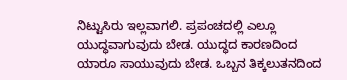ನಿಟ್ಟುಸಿರು ಇಲ್ಲವಾಗಲಿ. ಪ್ರಪಂಚದಲ್ಲಿ ಎಲ್ಲೂ ಯುದ್ಧವಾಗುವುದು ಬೇಡ. ಯುದ್ಧದ ಕಾರಣದಿಂದ ಯಾರೂ ಸಾಯುವುದು ಬೇಡ. ಒಬ್ಬನ ತಿಕ್ಕಲುತನದಿಂದ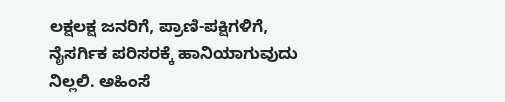ಲಕ್ಷಲಕ್ಷ ಜನರಿಗೆ, ಪ್ರಾಣಿ-ಪಕ್ಷಿಗಳಿಗೆ, ನೈಸರ್ಗಿಕ ಪರಿಸರಕ್ಕೆ ಹಾನಿಯಾಗುವುದು ನಿಲ್ಲಲಿ. ಅಹಿಂಸೆ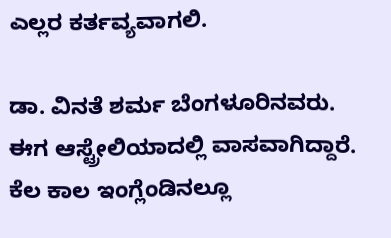ಎಲ್ಲರ ಕರ್ತವ್ಯವಾಗಲಿ.

ಡಾ. ವಿನತೆ ಶರ್ಮ ಬೆಂಗಳೂರಿನವರು. ಈಗ ಆಸ್ಟ್ರೇಲಿಯಾದಲ್ಲಿ ವಾಸವಾಗಿದ್ದಾರೆ. ಕೆಲ ಕಾಲ ಇಂಗ್ಲೆಂಡಿನಲ್ಲೂ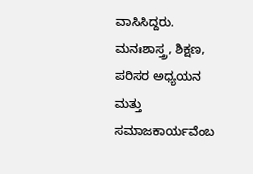ವಾಸಿಸಿದ್ದರು. ಮನಃಶಾಸ್ತ್ರ, ಶಿಕ್ಷಣ, ಪರಿಸರ ಅಧ್ಯಯನ ಮತ್ತು ಸಮಾಜಕಾರ್ಯವೆಂಬ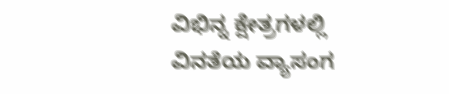ವಿಭಿನ್ನ ಕ್ಷೇತ್ರಗಳಲ್ಲಿ ವಿನತೆಯ ವ್ಯಾಸಂಗ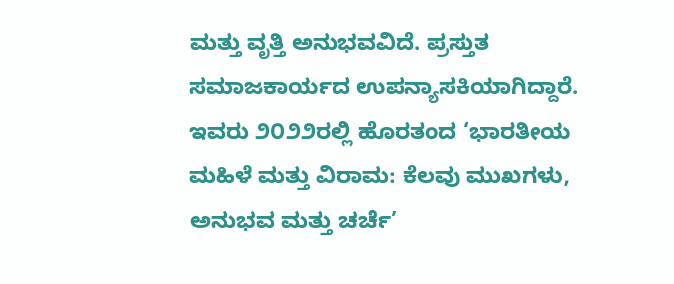ಮತ್ತು ವೃತ್ತಿ ಅನುಭವವಿದೆ. ಪ್ರಸ್ತುತ ಸಮಾಜಕಾರ್ಯದ ಉಪನ್ಯಾಸಕಿಯಾಗಿದ್ದಾರೆ. ಇವರು ೨೦೨೨ರಲ್ಲಿ ಹೊರತಂದ ‘ಭಾರತೀಯ ಮಹಿಳೆ ಮತ್ತು ವಿರಾಮ: ಕೆಲವು ಮುಖಗಳು, ಅನುಭವ ಮತ್ತು ಚರ್ಚೆ’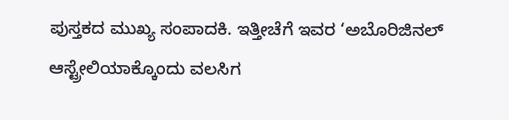ಪುಸ್ತಕದ ಮುಖ್ಯ ಸಂಪಾದಕಿ. ಇತ್ತೀಚೆಗೆ ಇವರ ‘ಅಬೊರಿಜಿನಲ್ ಆಸ್ಟ್ರೇಲಿಯಾಕ್ಕೊಂದು ವಲಸಿಗ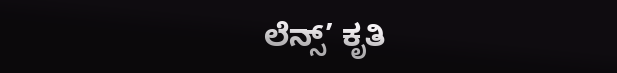ಲೆನ್ಸ್’ ಕೃತಿ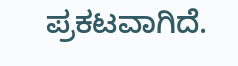ಪ್ರಕಟವಾಗಿದೆ.